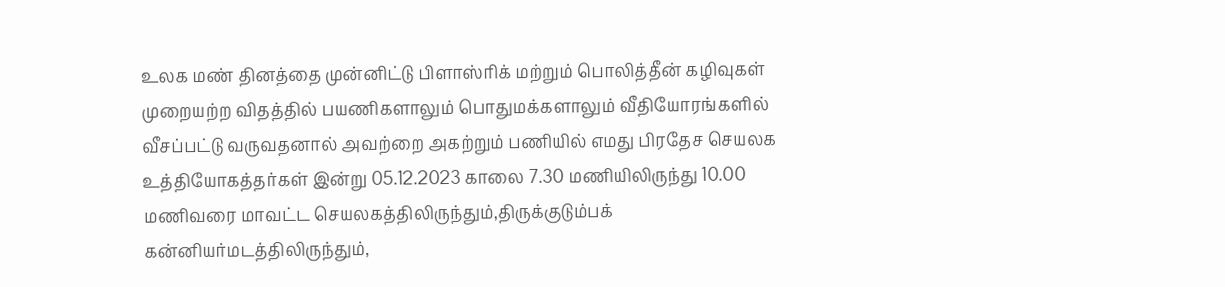உலக மண் தினத்தை முன்னிட்டு பிளாஸ்ரிக் மற்றும் பொலித்தீன் கழிவுகள் முறையற்ற விதத்தில் பயணிகளாலும் பொதுமக்களாலும் வீதியோரங்களில் வீசப்பட்டு வருவதனால் அவற்றை அகற்றும் பணியில் எமது பிரதேச செயலக உத்தியோகத்தர்கள் இன்று 05.12.2023 காலை 7.30 மணியிலிருந்து 10.00 மணிவரை மாவட்ட செயலகத்திலிருந்தும்,திருக்குடும்பக் கன்னியர்மடத்திலிருந்தும்,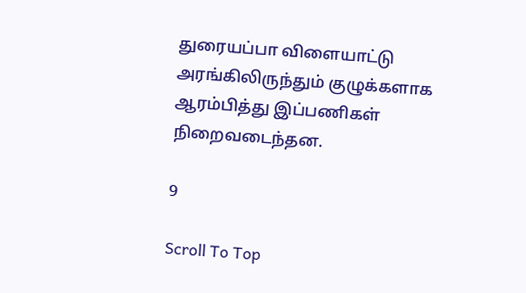துரையப்பா விளையாட்டு அரங்கிலிருந்தும் குழுக்களாக ஆரம்பித்து இப்பணிகள் நிறைவடைந்தன.

9

Scroll To Top